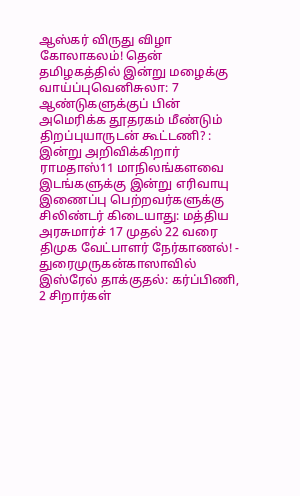ஆஸ்கர் விருது விழா கோலாகலம்! தென் தமிழகத்தில் இன்று மழைக்கு வாய்ப்புவெனிசுலா: 7 ஆண்டுகளுக்குப் பின் அமெரிக்க தூதரகம் மீண்டும் திறப்புயாருடன் கூட்டணி? : இன்று அறிவிக்கிறார் ராமதாஸ்11 மாநிலங்களவை இடங்களுக்கு இன்று எரிவாயு இணைப்பு பெற்றவர்களுக்கு சிலிண்டர் கிடையாது: மத்திய அரசுமார்ச் 17 முதல் 22 வரை திமுக வேட்பாளர் நேர்காணல்! - துரைமுருகன்காஸாவில் இஸ்ரேல் தாக்குதல்: கர்ப்பிணி, 2 சிறார்கள்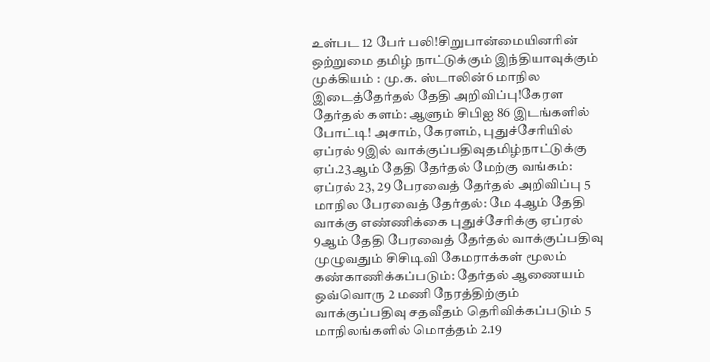உள்பட 12 பேர் பலி!சிறுபான்மையினரின் ஒற்றுமை தமிழ் நாட்டுக்கும் இந்தியாவுக்கும் முக்கியம் : மு.க. ஸ்டாலின்6 மாநில இடைத்தேர்தல் தேதி அறிவிப்பு!கேரள தேர்தல் களம்: ஆளும் சிபிஐ 86 இடங்களில் போட்டி! அசாம், கேரளம், புதுச்சேரியில் ஏப்ரல் 9இல் வாக்குப்பதிவுதமிழ்நாட்டுக்கு ஏப்.23ஆம் தேதி தேர்தல் மேற்கு வங்கம்: ஏப்ரல் 23, 29 பேரவைத் தேர்தல் அறிவிப்பு 5 மாநில பேரவைத் தேர்தல்: மே 4ஆம் தேதி வாக்கு எண்ணிக்கை புதுச்சேரிக்கு ஏப்ரல் 9ஆம் தேதி பேரவைத் தேர்தல் வாக்குப்பதிவு முழுவதும் சிசிடிவி கேமராக்கள் மூலம் கண்காணிக்கப்படும்: தேர்தல் ஆணையம் ஒவ்வொரு 2 மணி நேரத்திற்கும் வாக்குப்பதிவு சதவீதம் தெரிவிக்கப்படும் 5 மாநிலங்களில் மொத்தம் 2.19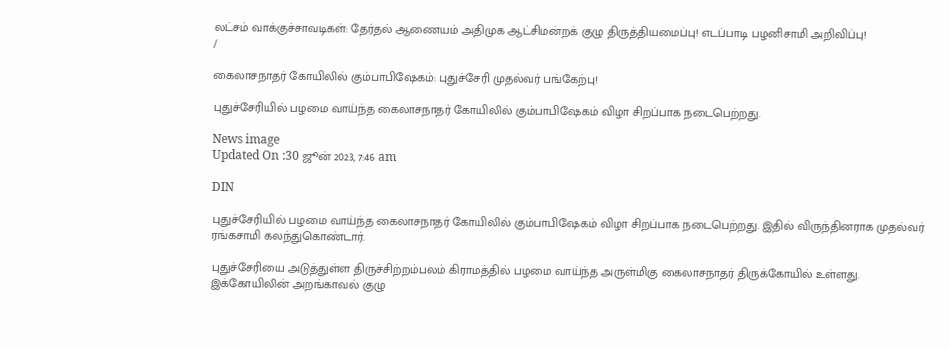லட்சம் வாக்குச்சாவடிகள்: தேர்தல் ஆணையம் அதிமுக ஆட்சிமன்றக் குழு திருத்தியமைப்பு! எடப்பாடி பழனிசாமி அறிவிப்பு!
/

கைலாசநாதர் கோயிலில் கும்பாபிஷேகம்: புதுச்சேரி முதல்வர் பங்கேற்பு!

புதுச்சேரியில் பழமை வாய்ந்த கைலாசநாதர் கோயிலில் கும்பாபிஷேகம் விழா சிறப்பாக நடைபெற்றது.

News image
Updated On :30 ஜூன் 2023, 7:46 am

DIN

புதுச்சேரியில் பழமை வாய்ந்த கைலாசநாதர் கோயிலில் கும்பாபிஷேகம் விழா சிறப்பாக நடைபெற்றது. இதில் விருந்தினராக முதல்வர் ரங்கசாமி கலந்துகொண்டார்.

புதுச்சேரியை அடுத்துள்ள திருச்சிற்றம்பலம் கிராமத்தில் பழமை வாய்ந்த அருள்மிகு கைலாசநாதர் திருக்கோயில் உள்ளது. இக்கோயிலின் அறங்காவல் குழு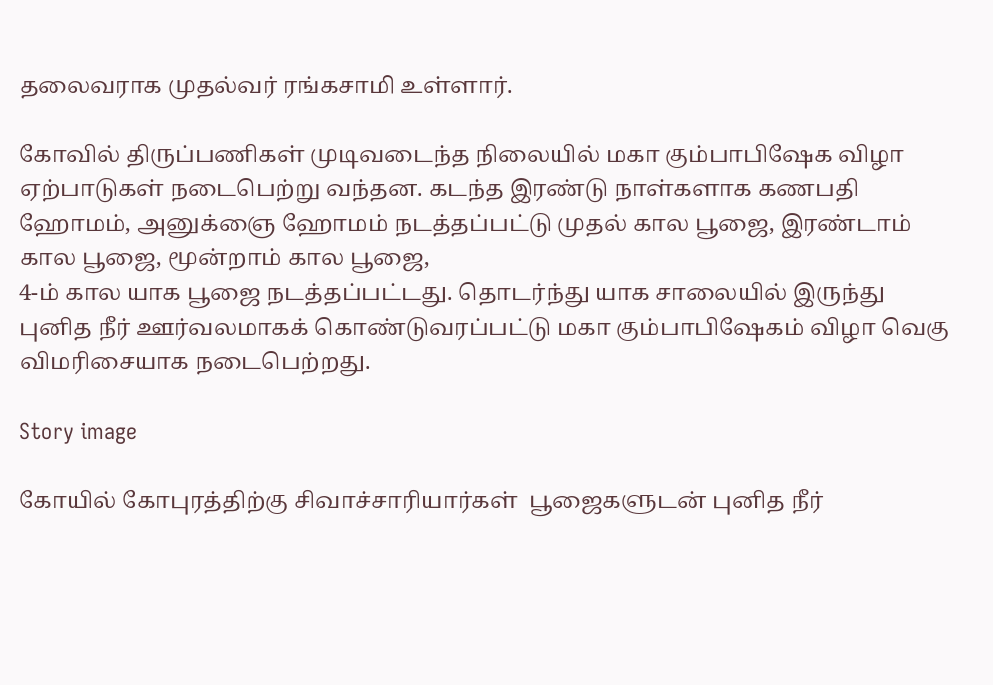தலைவராக முதல்வர் ரங்கசாமி உள்ளார்.

கோவில் திருப்பணிகள் முடிவடைந்த நிலையில் மகா கும்பாபிஷேக விழா ஏற்பாடுகள் நடைபெற்று வந்தன. கடந்த இரண்டு நாள்களாக கணபதி ஹோமம், அனுக்ஞை ஹோமம் நடத்தப்பட்டு முதல் கால பூஜை, இரண்டாம் கால பூஜை, மூன்றாம் கால பூஜை,
4-ம் கால யாக பூஜை நடத்தப்பட்டது. தொடர்ந்து யாக சாலையில் இருந்து புனித நீர் ஊர்வலமாகக் கொண்டுவரப்பட்டு மகா கும்பாபிஷேகம் விழா வெகு விமரிசையாக நடைபெற்றது.

Story image

கோயில் கோபுரத்திற்கு சிவாச்சாரியார்கள்  பூஜைகளுடன் புனித நீர்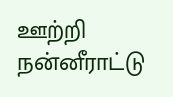ஊற்றி நன்னீராட்டு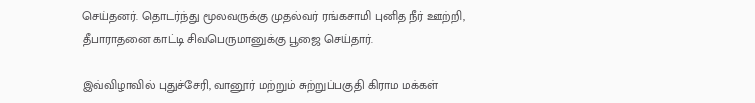செய்தனர். தொடர்ந்து மூலவருக்கு முதல்வர் ரங்கசாமி புனித நீர் ஊற்றி, தீபாராதனை காட்டி சிவபெருமானுக்கு பூஜை செய்தார்.

இவ்விழாவில் புதுச்சேரி, வானூர் மற்றும் சுற்றுப்பகுதி கிராம மக்கள்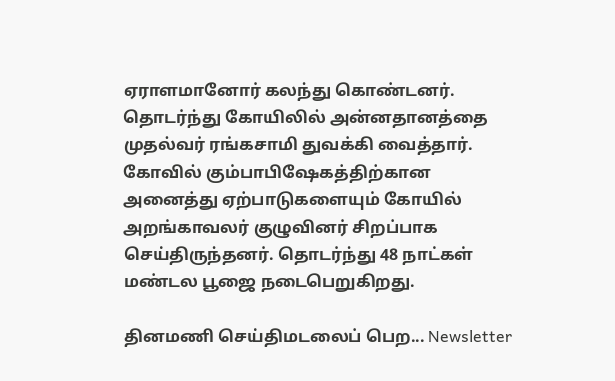ஏராளமானோர் கலந்து கொண்டனர். தொடர்ந்து கோயிலில் அன்னதானத்தை முதல்வர் ரங்கசாமி துவக்கி வைத்தார். கோவில் கும்பாபிஷேகத்திற்கான அனைத்து ஏற்பாடுகளையும் கோயில் அறங்காவலர் குழுவினர் சிறப்பாக செய்திருந்தனர். தொடர்ந்து 48 நாட்கள் மண்டல பூஜை நடைபெறுகிறது.

தினமணி செய்திமடலைப் பெற... Newsletter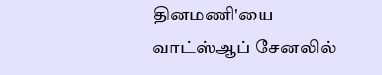தினமணி'யை வாட்ஸ்ஆப் சேனலில்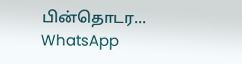பின்தொடர... WhatsApp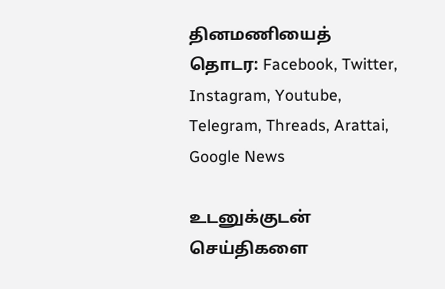தினமணியைத் தொடர: Facebook, Twitter, Instagram, Youtube, Telegram, Threads, Arattai, Google News

உடனுக்குடன் செய்திகளை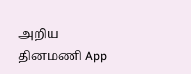அறிய தினமணி App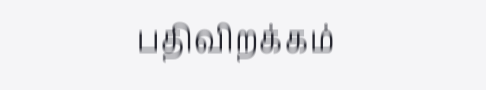பதிவிறக்கம்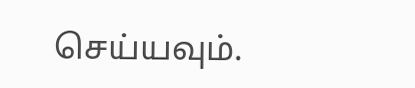செய்யவும்.